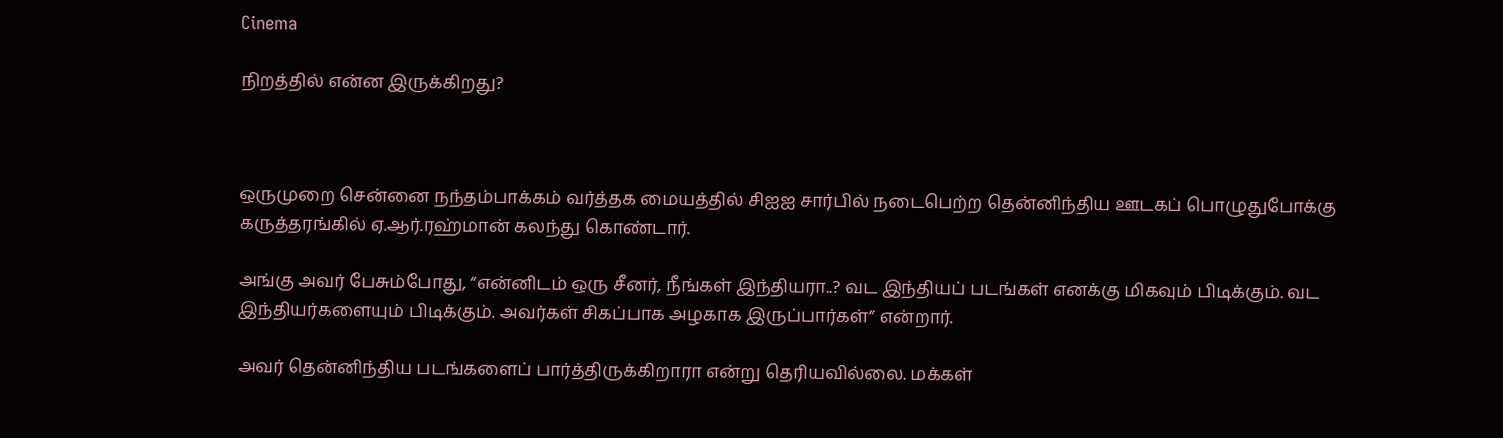Cinema

நிறத்தில் என்ன இருக்கிறது?



ஒருமுறை சென்னை நந்தம்பாக்கம் வர்த்தக மையத்தில் சிஐஐ சார்பில் நடைபெற்ற தென்னிந்திய ஊடகப் பொழுதுபோக்கு கருத்தரங்கில் ஏ.ஆர்.ரஹ்மான் கலந்து கொண்டார்.

அங்கு அவர் பேசும்போது, “என்னிடம் ஒரு சீனர், நீங்கள் இந்தியரா..? வட இந்தியப் படங்கள் எனக்கு மிகவும் பிடிக்கும். வட இந்தியர்களையும் பிடிக்கும். அவர்கள் சிகப்பாக அழகாக இருப்பார்கள்” என்றார்.

அவர் தென்னிந்திய படங்களைப் பார்த்திருக்கிறாரா என்று தெரியவில்லை. மக்கள்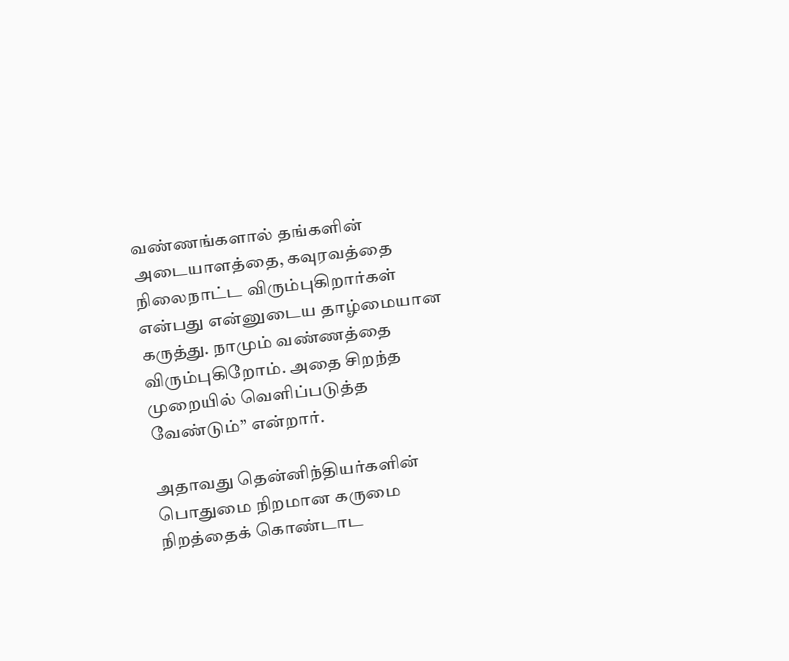வண்ணங்களால் தங்களின் அடையாளத்தை, கவுரவத்தை நிலைநாட்ட விரும்புகிறார்கள் என்பது என்னுடைய தாழ்மையான கருத்து. நாமும் வண்ணத்தை விரும்புகிறோம். அதை சிறந்த முறையில் வெளிப்படுத்த வேண்டும்” என்றார்.

அதாவது தென்னிந்தியர்களின் பொதுமை நிறமான கருமை நிறத்தைக் கொண்டாட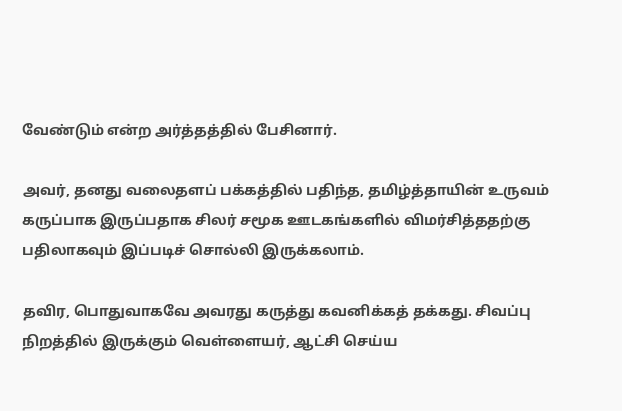வேண்டும் என்ற அர்த்தத்தில் பேசினார்.

அவர், தனது வலைதளப் பக்கத்தில் பதிந்த, தமிழ்த்தாயின் உருவம் கருப்பாக இருப்பதாக சிலர் சமூக ஊடகங்களில் விமர்சித்ததற்கு பதிலாகவும் இப்படிச் சொல்லி இருக்கலாம்.

தவிர, பொதுவாகவே அவரது கருத்து கவனிக்கத் தக்கது. சிவப்பு நிறத்தில் இருக்கும் வெள்ளையர், ஆட்சி செய்ய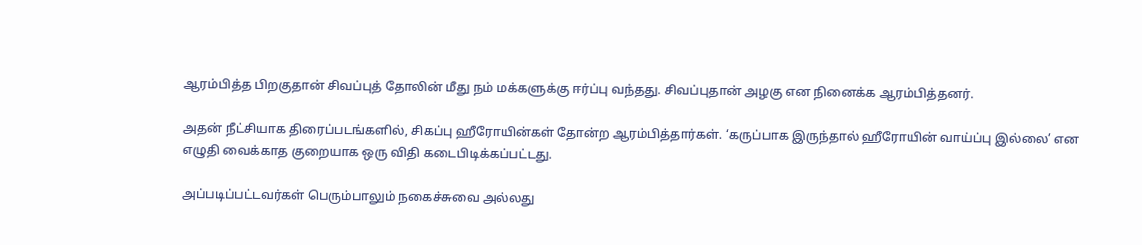ஆரம்பித்த பிறகுதான் சிவப்புத் தோலின் மீது நம் மக்களுக்கு ஈர்ப்பு வந்தது. சிவப்புதான் அழகு என நினைக்க ஆரம்பித்தனர்.

அதன் நீட்சியாக திரைப்படங்களில், சிகப்பு ஹீரோயின்கள் தோன்ற ஆரம்பித்தார்கள். ‘கருப்பாக இருந்தால் ஹீரோயின் வாய்ப்பு இல்லை’ என எழுதி வைக்காத குறையாக ஒரு விதி கடைபிடிக்கப்பட்டது.

அப்படிப்பட்டவர்கள் பெரும்பாலும் நகைச்சுவை அல்லது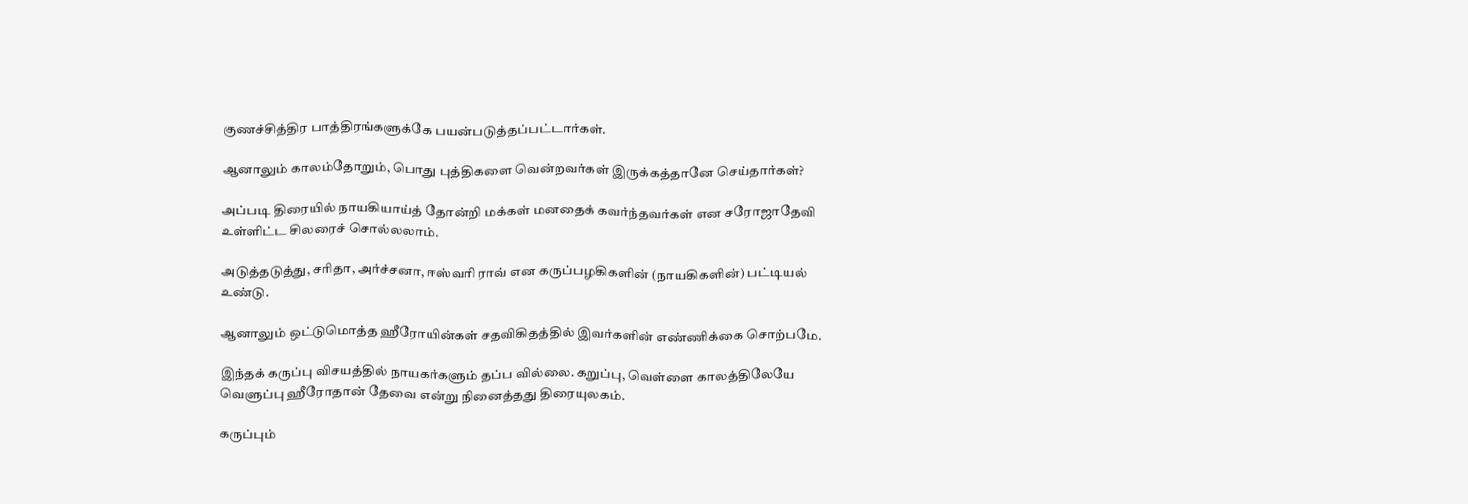குணச்சித்திர பாத்திரங்களுக்கே பயன்படுத்தப்பட்டார்கள்.

ஆனாலும் காலம்தோறும், பொது புத்திகளை வென்றவர்கள் இருக்கத்தானே செய்தார்கள்?

அப்படி திரையில் நாயகியாய்த் தோன்றி மக்கள் மனதைக் கவர்ந்தவர்கள் என சரோஜாதேவி உள்ளிட்ட சிலரைச் சொல்லலாம்.

அடுத்தடுத்து, சரிதா, அர்ச்சனா, ஈஸ்வரி ராவ் என கருப்பழகிகளின் (நாயகிகளின்) பட்டியல் உண்டு.

ஆனாலும் ஒட்டுமொத்த ஹீரோயின்கள் சதவிகிதத்தில் இவர்களின் எண்ணிக்கை சொற்பமே.

இந்தக் கருப்பு விசயத்தில் நாயகர்களும் தப்ப வில்லை. கறுப்பு, வெள்ளை காலத்திலேயே வெளுப்பு ஹீரோதான் தேவை என்று நினைத்தது திரையுலகம்.

கருப்பும்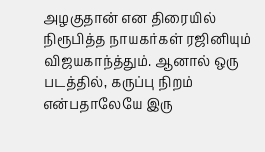அழகுதான் என திரையில் நிரூபித்த நாயகர்கள் ரஜினியும் விஜயகாந்த்தும். ஆனால் ஒரு படத்தில், கருப்பு நிறம் என்பதாலேயே இரு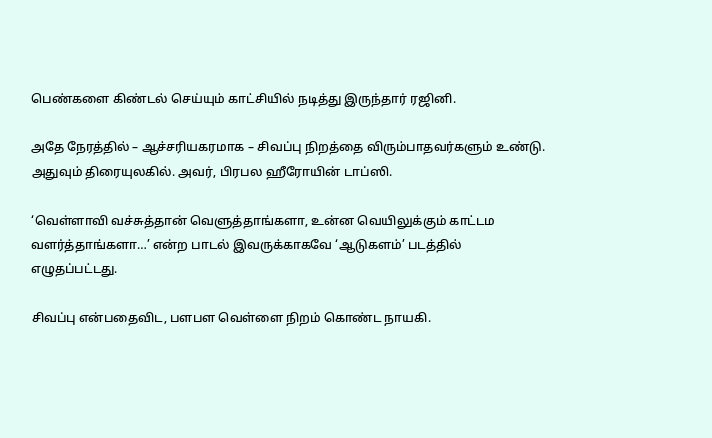பெண்களை கிண்டல் செய்யும் காட்சியில் நடித்து இருந்தார் ரஜினி.

அதே நேரத்தில் – ஆச்சரியகரமாக – சிவப்பு நிறத்தை விரும்பாதவர்களும் உண்டு. அதுவும் திரையுலகில். அவர், பிரபல ஹீரோயின் டாப்ஸி.

‘வெள்ளாவி வச்சுத்தான் வெளுத்தாங்களா, உன்ன வெயிலுக்கும் காட்டம வளர்த்தாங்களா…’ என்ற பாடல் இவருக்காகவே ‘ஆடுகளம்’ படத்தில் எழுதப்பட்டது.

சிவப்பு என்பதைவிட, பளபள வெள்ளை நிறம் கொண்ட நாயகி.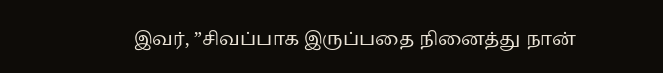இவர், ”சிவப்பாக இருப்பதை நினைத்து நான்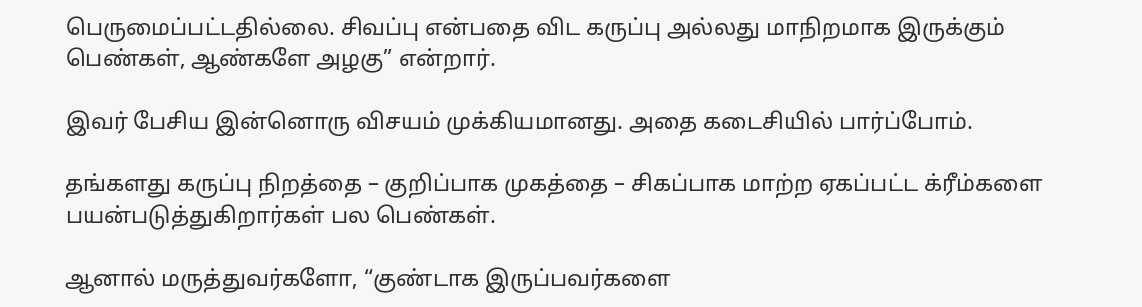பெருமைப்பட்டதில்லை. சிவப்பு என்பதை விட கருப்பு அல்லது மாநிறமாக இருக்கும் பெண்கள், ஆண்களே அழகு” என்றார்.

இவர் பேசிய இன்னொரு விசயம் முக்கியமானது. அதை கடைசியில் பார்ப்போம்.

தங்களது கருப்பு நிறத்தை – குறிப்பாக முகத்தை – சிகப்பாக மாற்ற ஏகப்பட்ட க்ரீம்களை பயன்படுத்துகிறார்கள் பல பெண்கள்.

ஆனால் மருத்துவர்களோ, “குண்டாக இருப்பவர்களை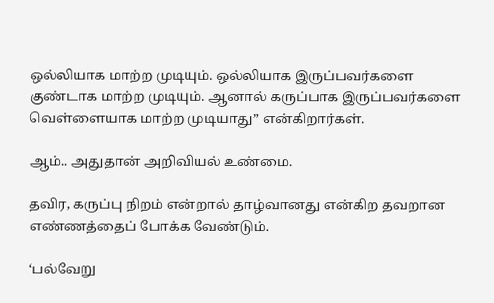ஒல்லியாக மாற்ற முடியும். ஒல்லியாக இருப்பவர்களை குண்டாக மாற்ற முடியும். ஆனால் கருப்பாக இருப்பவர்களை வெள்ளையாக மாற்ற முடியாது” என்கிறார்கள்.

ஆம்.. அதுதான் அறிவியல் உண்மை.

தவிர, கருப்பு நிறம் என்றால் தாழ்வானது என்கிற தவறான எண்ணத்தைப் போக்க வேண்டும்.

‘பல்வேறு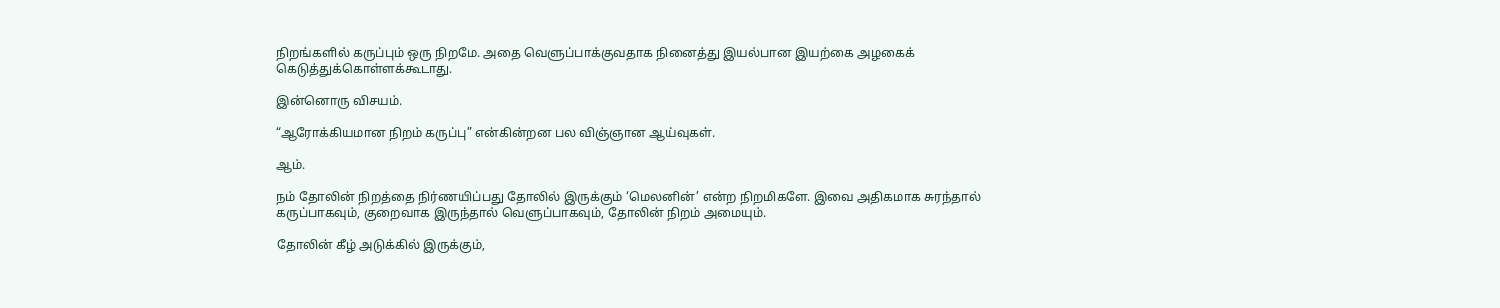நிறங்களில் கருப்பும் ஒரு நிறமே. அதை வெளுப்பாக்குவதாக நினைத்து இயல்பான இயற்கை அழகைக் கெடுத்துக்கொள்ளக்கூடாது.

இன்னொரு விசயம்.

“ஆரோக்கியமான நிறம் கருப்பு” என்கின்றன பல விஞ்ஞான ஆய்வுகள்.

ஆம்.

நம் தோலின் நிறத்தை நிர்ணயிப்பது தோலில் இருக்கும் ‘மெலனின்’ என்ற நிறமிகளே. இவை அதிகமாக சுரந்தால் கருப்பாகவும், குறைவாக இருந்தால் வெளுப்பாகவும், தோலின் நிறம் அமையும்.

தோலின் கீழ் அடுக்கில் இருக்கும்,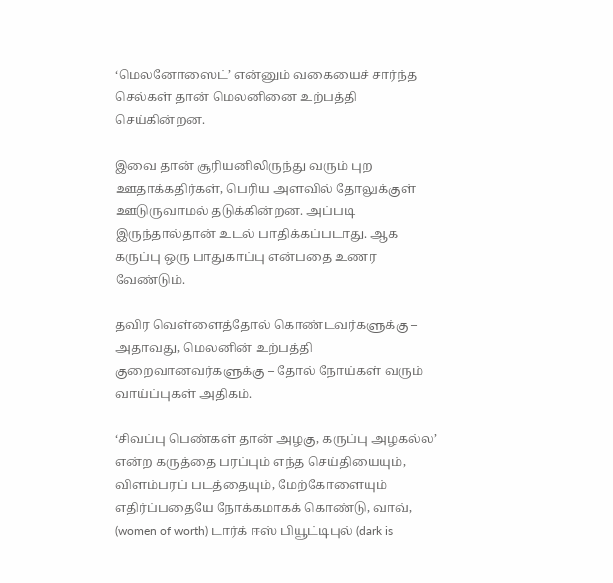‘மெலனோஸைட்’ என்னும் வகையைச் சார்ந்த செல்கள் தான் மெலனினை உற்பத்தி செய்கின்றன.

இவை தான் சூரியனிலிருந்து வரும் புற ஊதாக்கதிர்கள், பெரிய அளவில் தோலுக்குள் ஊடுருவாமல் தடுக்கின்றன. அப்படி இருந்தால்தான் உடல் பாதிக்கப்படாது. ஆக கருப்பு ஒரு பாதுகாப்பு என்பதை உணர வேண்டும்.

தவிர வெள்ளைத்தோல் கொண்டவர்களுக்கு – அதாவது, மெலனின் உற்பத்தி குறைவானவர்களுக்கு – தோல் நோய்கள் வரும் வாய்ப்புகள் அதிகம்.

‘சிவப்பு பெண்கள் தான் அழகு, கருப்பு அழகல்ல’ என்ற கருத்தை பரப்பும் எந்த செய்தியையும், விளம்பரப் படத்தையும், மேற்கோளையும் எதிர்ப்பதையே நோக்கமாகக் கொண்டு, வாவ், (women of worth) டார்க் ஈஸ் பியூட்டிபுல் (dark is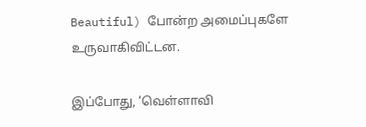Beautiful) போன்ற அமைப்புகளே உருவாகிவிட்டன.

இப்போது, ‘வெள்ளாவி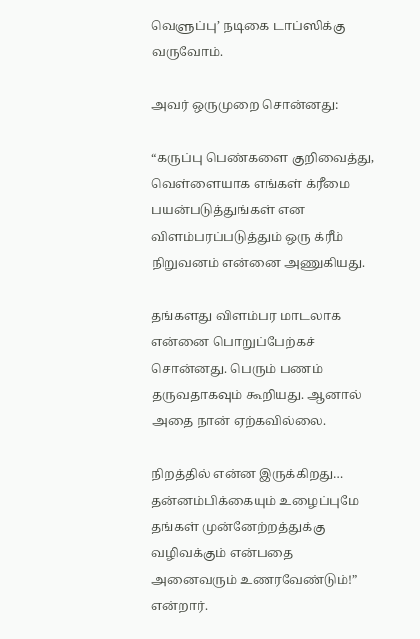வெளுப்பு’ நடிகை டாப்ஸிக்கு வருவோம்.

அவர் ஒருமுறை சொன்னது:

“கருப்பு பெண்களை குறிவைத்து, வெள்ளையாக எங்கள் க்ரீமை பயன்படுத்துங்கள் என விளம்பரப்படுத்தும் ஒரு க்ரீம் நிறுவனம் என்னை அணுகியது.

தங்களது விளம்பர மாடலாக என்னை பொறுப்பேற்கச் சொன்னது. பெரும் பணம் தருவதாகவும் கூறியது. ஆனால் அதை நான் ஏற்கவில்லை.

நிறத்தில் என்ன இருக்கிறது… தன்னம்பிக்கையும் உழைப்புமே தங்கள் முன்னேற்றத்துக்கு வழிவக்கும் என்பதை அனைவரும் உணரவேண்டும்!” என்றார்.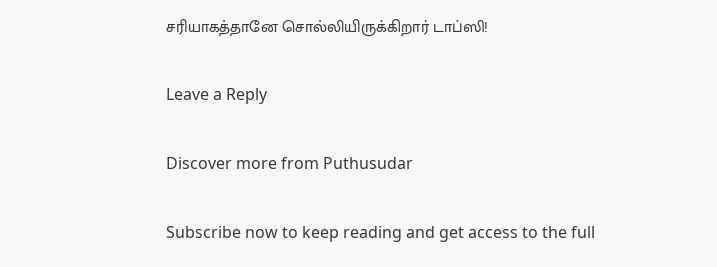சரியாகத்தானே சொல்லியிருக்கிறார் டாப்ஸி!

Leave a Reply

Discover more from Puthusudar

Subscribe now to keep reading and get access to the full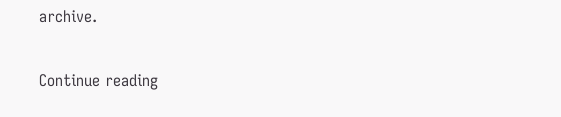archive.

Continue reading